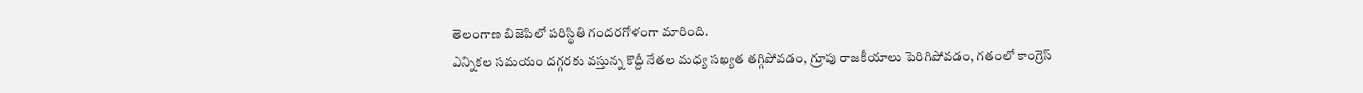తెలంగాణ బిజెపిలో పరిస్థితి గందరగోళంగా మారింది.
ఎన్నికల సమయం దగ్గరకు వస్తున్న కొద్దీ నేతల మధ్య సఖ్యత తగ్గిపోవడం, గ్రూపు రాజకీయాలు పెరిగిపోవడం, గతంలో కాంగ్రెస్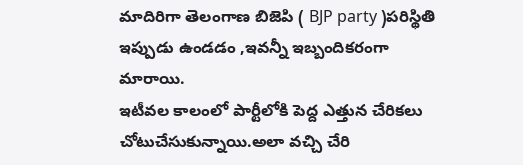మాదిరిగా తెలంగాణ బిజెపి ( BJP party )పరిస్థితి ఇప్పుడు ఉండడం ,ఇవన్నీ ఇబ్బందికరంగా మారాయి.
ఇటీవల కాలంలో పార్టీలోకి పెద్ద ఎత్తున చేరికలు చోటుచేసుకున్నాయి.అలా వచ్చి చేరి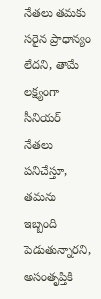నేతలు తమకు సరైన ప్రాధాన్యం లేదని, తామే లక్ష్యంగా సీనియర్ నేతలు పనిచేస్తూ, తమను ఇబ్బంది పెడుతున్నారని, అసంతృప్తికి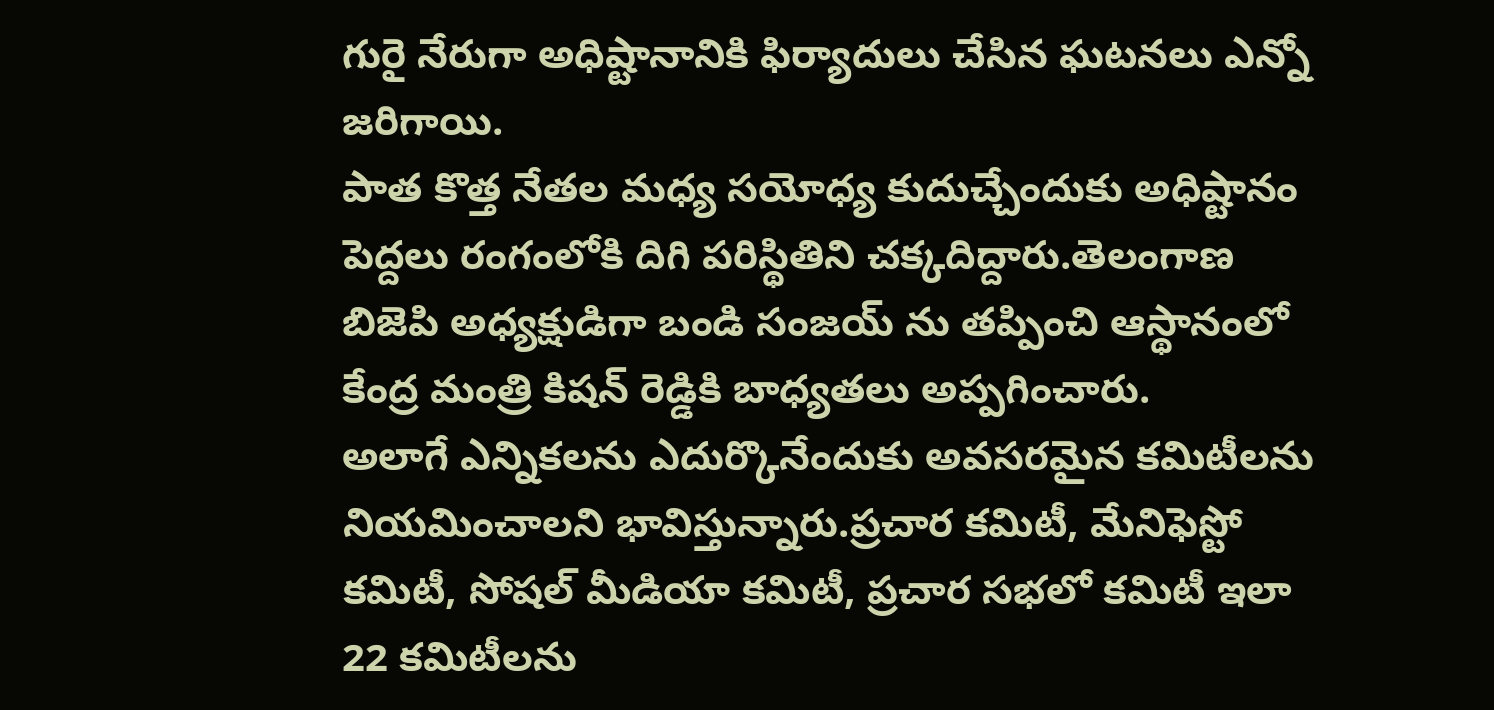గురై నేరుగా అధిష్టానానికి ఫిర్యాదులు చేసిన ఘటనలు ఎన్నో జరిగాయి.
పాత కొత్త నేతల మధ్య సయోధ్య కుదుచ్చేందుకు అధిష్టానం పెద్దలు రంగంలోకి దిగి పరిస్థితిని చక్కదిద్దారు.తెలంగాణ బిజెపి అధ్యక్షుడిగా బండి సంజయ్ ను తప్పించి ఆస్థానంలో కేంద్ర మంత్రి కిషన్ రెడ్డికి బాధ్యతలు అప్పగించారు.
అలాగే ఎన్నికలను ఎదుర్కొనేందుకు అవసరమైన కమిటీలను నియమించాలని భావిస్తున్నారు.ప్రచార కమిటీ, మేనిఫెస్టో కమిటీ, సోషల్ మీడియా కమిటీ, ప్రచార సభలో కమిటీ ఇలా 22 కమిటీలను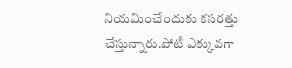నియమించేందుకు కసరత్తు చేస్తున్నారు.పోటీ ఎక్కువగా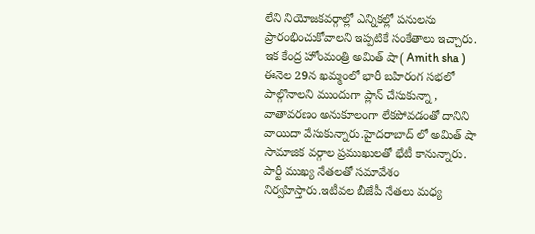లేని నియోజకవర్గాల్లో ఎన్నికల్లో పనులను ప్రారంభించుకోవాలని ఇప్పటికే సంకేతాలు ఇచ్చారు.
ఇక కేంద్ర హోంమంత్రి అమిత్ షా( Amith sha ) ఈనెల 29న ఖమ్మంలో భారీ బహిరంగ సభలో పాల్గొనాలని ముందుగా ప్లాన్ చేసుకున్నా , వాతావరణం అనుకూలంగా లేకపోవడంతో దానిని వాయిదా వేసుకున్నారు.హైదరాబాద్ లో అమిత్ షా సామాజిక వర్గాల ప్రముఖులతో భేటీ కానున్నారు.
పార్టీ ముఖ్య నేతలతో సమావేశం నిర్వహిస్తారు.ఇటీవల బీజేపీ నేతలు మధ్య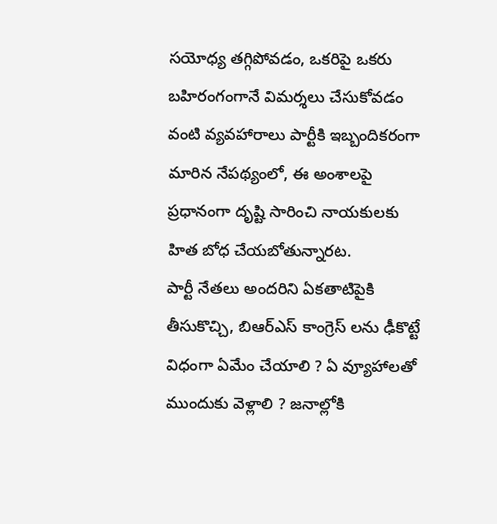సయోధ్య తగ్గిపోవడం, ఒకరిపై ఒకరు బహిరంగంగానే విమర్శలు చేసుకోవడం వంటి వ్యవహారాలు పార్టీకి ఇబ్బందికరంగా మారిన నేపథ్యంలో, ఈ అంశాలపై ప్రధానంగా దృష్టి సారించి నాయకులకు హిత బోధ చేయబోతున్నారట.
పార్టీ నేతలు అందరిని ఏకతాటిపైకి తీసుకొచ్చి, బిఆర్ఎస్ కాంగ్రెస్ లను ఢీకొట్టే విధంగా ఏమేం చేయాలి ? ఏ వ్యూహాలతో ముందుకు వెళ్లాలి ? జనాల్లోకి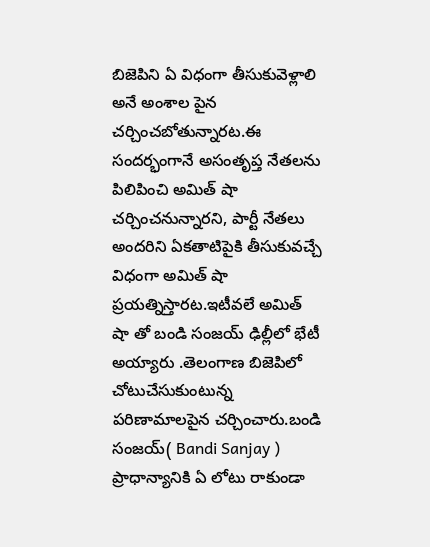బిజెపిని ఏ విధంగా తీసుకువెళ్లాలి అనే అంశాల పైన చర్చించబోతున్నారట.ఈ సందర్భంగానే అసంతృప్త నేతలను పిలిపించి అమిత్ షా చర్చించనున్నారని, పార్టీ నేతలు అందరిని ఏకతాటిపైకి తీసుకువచ్చే విధంగా అమిత్ షా ప్రయత్నిస్తారట.ఇటీవలే అమిత్ షా తో బండి సంజయ్ ఢిల్లీలో భేటీ అయ్యారు .తెలంగాణ బిజెపిలో చోటుచేసుకుంటున్న పరిణామాలపైన చర్చించారు.బండి సంజయ్( Bandi Sanjay ) ప్రాధాన్యానికి ఏ లోటు రాకుండా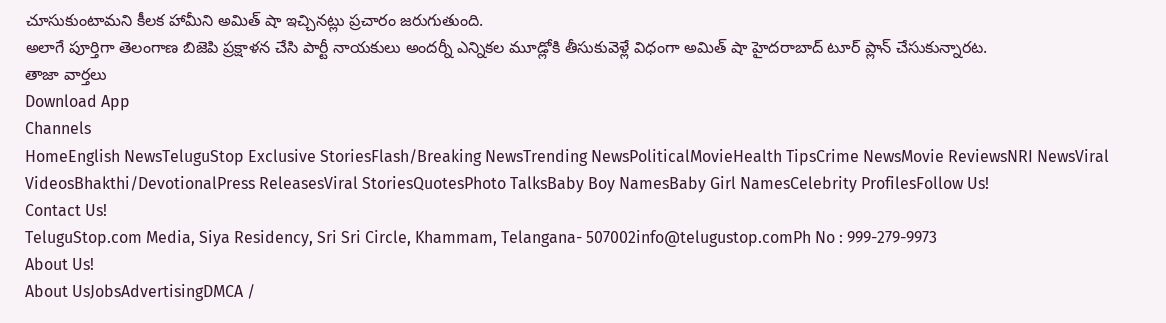చూసుకుంటామని కీలక హామీని అమిత్ షా ఇచ్చినట్లు ప్రచారం జరుగుతుంది.
అలాగే పూర్తిగా తెలంగాణ బిజెపి ప్రక్షాళన చేసి పార్టీ నాయకులు అందర్నీ ఎన్నికల మూడ్లోకి తీసుకువెళ్లే విధంగా అమిత్ షా హైదరాబాద్ టూర్ ప్లాన్ చేసుకున్నారట.
తాజా వార్తలు
Download App
Channels
HomeEnglish NewsTeluguStop Exclusive StoriesFlash/Breaking NewsTrending NewsPoliticalMovieHealth TipsCrime NewsMovie ReviewsNRI NewsViral VideosBhakthi/DevotionalPress ReleasesViral StoriesQuotesPhoto TalksBaby Boy NamesBaby Girl NamesCelebrity ProfilesFollow Us!
Contact Us!
TeluguStop.com Media, Siya Residency, Sri Sri Circle, Khammam, Telangana- 507002info@telugustop.comPh No : 999-279-9973
About Us!
About UsJobsAdvertisingDMCA /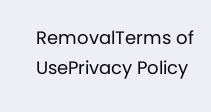RemovalTerms of UsePrivacy Policy